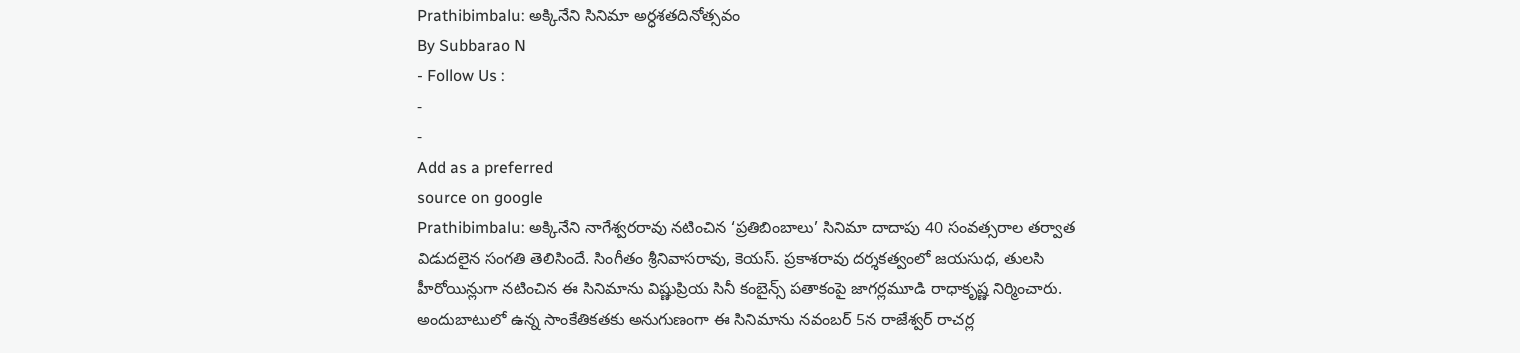Prathibimbalu: అక్కినేని సినిమా అర్ధశతదినోత్సవం
By Subbarao N
- Follow Us :
-
-
Add as a preferred
source on google
Prathibimbalu: అక్కినేని నాగేశ్వరరావు నటించిన ‘ప్రతిబింబాలు’ సినిమా దాదాపు 40 సంవత్సరాల తర్వాత విడుదలైన సంగతి తెలిసిందే. సింగీతం శ్రీనివాసరావు, కెయస్. ప్రకాశరావు దర్శకత్వంలో జయసుధ, తులసి హీరోయిన్లుగా నటించిన ఈ సినిమాను విష్ణుప్రియ సినీ కంబైన్స్ పతాకంపై జాగర్లమూడి రాధాకృష్ణ నిర్మించారు. అందుబాటులో ఉన్న సాంకేతికతకు అనుగుణంగా ఈ సినిమాను నవంబర్ 5న రాజేశ్వర్ రాచర్ల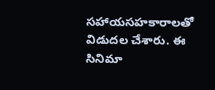సహాయసహకారాలతో విడుదల చేశారు. ఈ సినిమా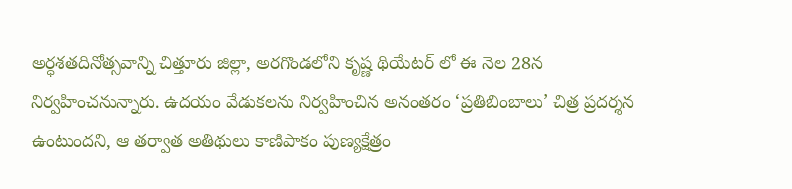అర్ధశతదినోత్సవాన్ని చిత్తూరు జిల్లా, అరగొండలోని కృష్ణ థియేటర్ లో ఈ నెల 28న నిర్వహించనున్నారు. ఉదయం వేడుకలను నిర్వహించిన అనంతరం ‘ప్రతిబింబాలు’ చిత్ర ప్రదర్శన ఉంటుందని, ఆ తర్వాత అతిథులు కాణిపాకం పుణ్యక్షేత్రం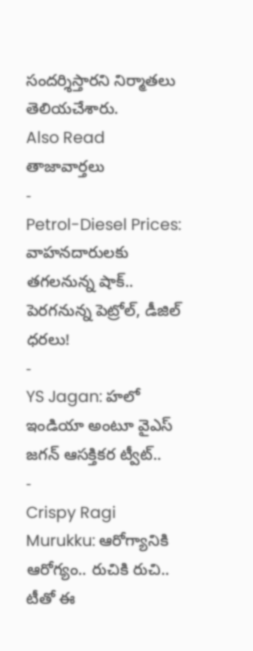సందర్శిస్తారని నిర్మాతలు తెలియచేశారు.
Also Read
తాజావార్తలు
-
Petrol-Diesel Prices: వాహనదారులకు తగలనున్న షాక్.. పెరగనున్న పెట్రోల్, డీజిల్ ధరలు!
-
YS Jagan: హలో ఇండియా అంటూ వైఎస్ జగన్ ఆసక్తికర ట్వీట్..
-
Crispy Ragi Murukku: ఆరోగ్యానికి ఆరోగ్యం.. రుచికి రుచి.. టీతో ఈ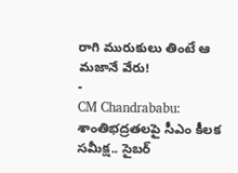రాగి మురుకులు తింటే ఆ మజానే వేరు!
-
CM Chandrababu: శాంతిభద్రతలపై సీఎం కీలక సమీక్ష.. సైబర్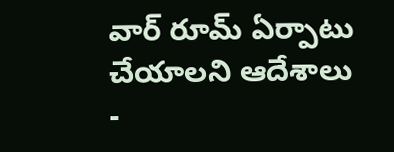వార్ రూమ్ ఏర్పాటు చేయాలని ఆదేశాలు
-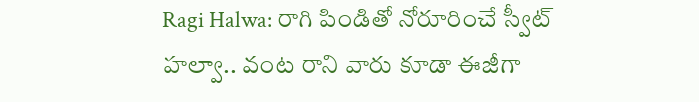Ragi Halwa: రాగి పిండితో నోరూరించే స్వీట్ హల్వా.. వంట రాని వారు కూడా ఈజీగా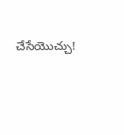చేసేయొచ్చు!